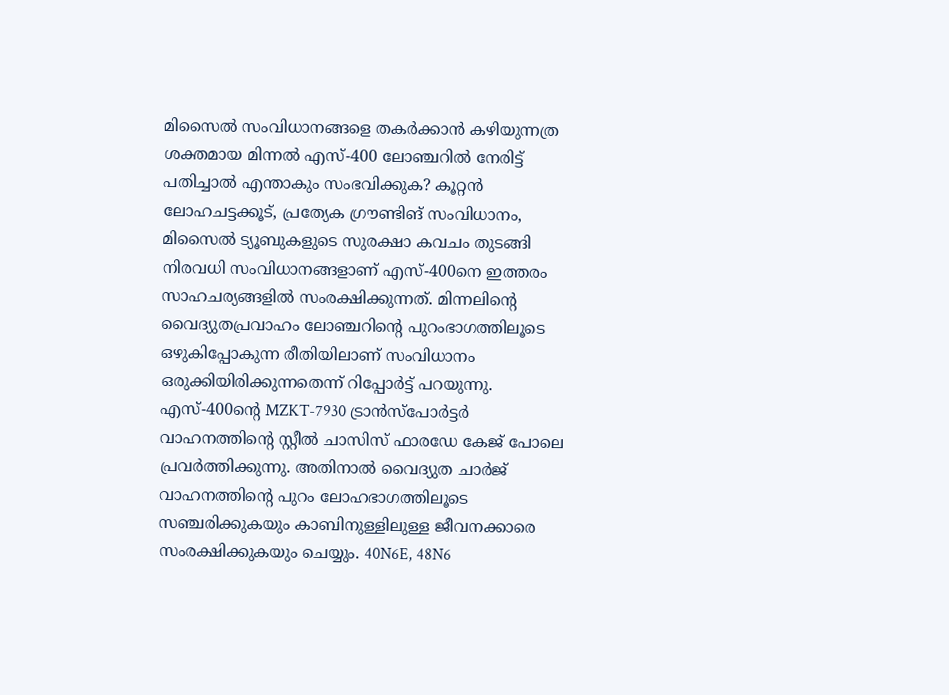മിസൈൽ സംവിധാനങ്ങളെ തകർക്കാൻ കഴിയുന്നത്ര ശക്തമായ മിന്നൽ എസ്-400 ലോഞ്ചറിൽ നേരിട്ട് പതിച്ചാൽ എന്താകും സംഭവിക്കുക? കൂറ്റൻ ലോഹചട്ടക്കൂട്, പ്രത്യേക ഗ്രൗണ്ടിങ് സംവിധാനം, മിസൈൽ ട്യൂബുകളുടെ സുരക്ഷാ കവചം തുടങ്ങി നിരവധി സംവിധാനങ്ങളാണ് എസ്-400നെ ഇത്തരം സാഹചര്യങ്ങളിൽ സംരക്ഷിക്കുന്നത്. മിന്നലിന്റെ വൈദ്യുതപ്രവാഹം ലോഞ്ചറിന്റെ പുറംഭാഗത്തിലൂടെ ഒഴുകിപ്പോകുന്ന രീതിയിലാണ് സംവിധാനം ഒരുക്കിയിരിക്കുന്നതെന്ന് റിപ്പോർട്ട് പറയുന്നു.
എസ്-400ന്റെ MZKT-7930 ട്രാൻസ്പോർട്ടർ വാഹനത്തിന്റെ സ്റ്റീൽ ചാസിസ് ഫാരഡേ കേജ് പോലെ പ്രവർത്തിക്കുന്നു. അതിനാൽ വൈദ്യുത ചാർജ് വാഹനത്തിന്റെ പുറം ലോഹഭാഗത്തിലൂടെ സഞ്ചരിക്കുകയും കാബിനുള്ളിലുള്ള ജീവനക്കാരെ സംരക്ഷിക്കുകയും ചെയ്യും. 40N6E, 48N6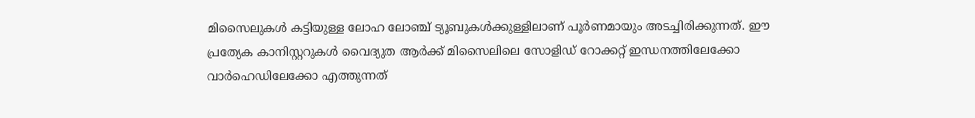മിസൈലുകൾ കട്ടിയുള്ള ലോഹ ലോഞ്ച് ട്യൂബുകൾക്കുള്ളിലാണ് പൂർണമായും അടച്ചിരിക്കുന്നത്. ഈ പ്രത്യേക കാനിസ്റ്ററുകൾ വൈദ്യുത ആർക്ക് മിസൈലിലെ സോളിഡ് റോക്കറ്റ് ഇന്ധനത്തിലേക്കോ വാർഹെഡിലേക്കോ എത്തുന്നത്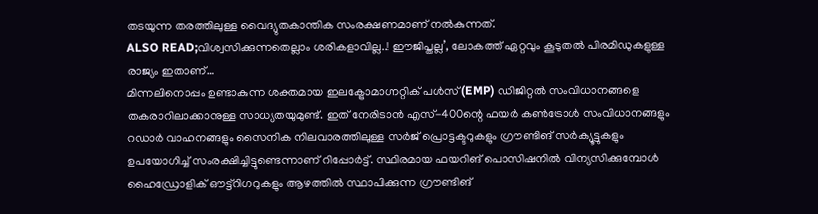തടയുന്ന തരത്തിലുള്ള വൈദ്യുതകാന്തിക സംരക്ഷണമാണ് നൽകുന്നത്.
ALSO READ;വിശ്വസിക്കുന്നതെല്ലാം ശരികളാവില്ല..! ഈജിപ്തല്ല’, ലോകത്ത് ഏറ്റവും കൂടുതൽ പിരമിഡുകളുള്ള രാജ്യം ഇതാണ്…
മിന്നലിനൊപ്പം ഉണ്ടാകുന്ന ശക്തമായ ഇലക്ട്രോമാഗ്നറ്റിക് പൾസ് (EMP) ഡിജിറ്റൽ സംവിധാനങ്ങളെ തകരാറിലാക്കാനുള്ള സാധ്യതയുമുണ്ട്. ഇത് നേരിടാൻ എസ്-400ന്റെ ഫയർ കൺട്രോൾ സംവിധാനങ്ങളും റഡാർ വാഹനങ്ങളും സൈനിക നിലവാരത്തിലുള്ള സർജ് പ്രൊട്ടക്ടറുകളും ഗ്രൗണ്ടിങ് സർക്യൂട്ടുകളും ഉപയോഗിച്ച് സംരക്ഷിച്ചിട്ടുണ്ടെന്നാണ് റിപ്പോർട്ട്. സ്ഥിരമായ ഫയറിങ് പൊസിഷനിൽ വിന്യസിക്കുമ്പോൾ ഹൈഡ്രോളിക് ഔട്ട്റിഗറുകളും ആഴത്തിൽ സ്ഥാപിക്കുന്ന ഗ്രൗണ്ടിങ്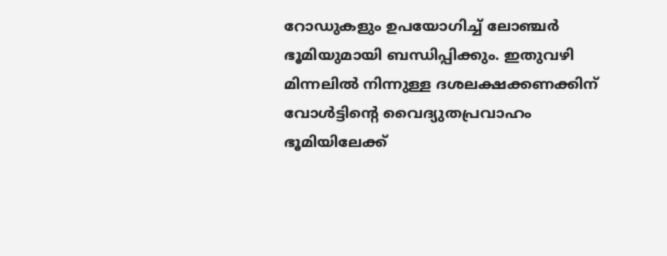റോഡുകളും ഉപയോഗിച്ച് ലോഞ്ചർ ഭൂമിയുമായി ബന്ധിപ്പിക്കും. ഇതുവഴി മിന്നലിൽ നിന്നുള്ള ദശലക്ഷക്കണക്കിന് വോൾട്ടിന്റെ വൈദ്യുതപ്രവാഹം ഭൂമിയിലേക്ക്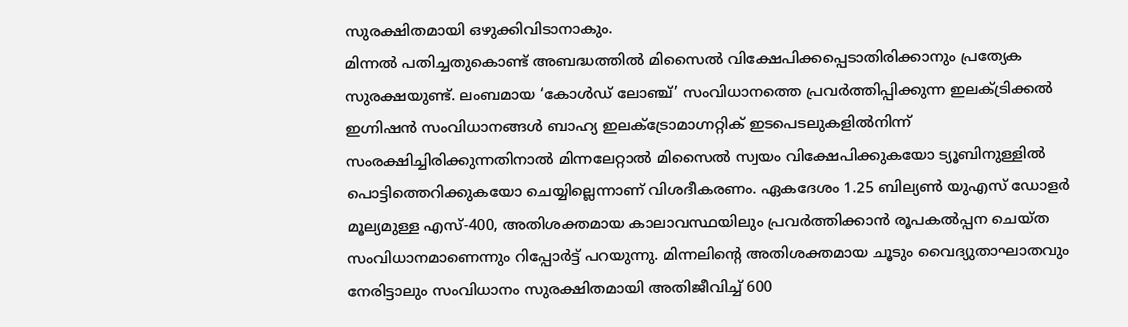സുരക്ഷിതമായി ഒഴുക്കിവിടാനാകും.
മിന്നൽ പതിച്ചതുകൊണ്ട് അബദ്ധത്തിൽ മിസൈൽ വിക്ഷേപിക്കപ്പെടാതിരിക്കാനും പ്രത്യേക സുരക്ഷയുണ്ട്. ലംബമായ ‘കോൾഡ് ലോഞ്ച്’ സംവിധാനത്തെ പ്രവർത്തിപ്പിക്കുന്ന ഇലക്ട്രിക്കൽ ഇഗ്നിഷൻ സംവിധാനങ്ങൾ ബാഹ്യ ഇലക്ട്രോമാഗ്നറ്റിക് ഇടപെടലുകളിൽനിന്ന് സംരക്ഷിച്ചിരിക്കുന്നതിനാൽ മിന്നലേറ്റാൽ മിസൈൽ സ്വയം വിക്ഷേപിക്കുകയോ ട്യൂബിനുള്ളിൽ പൊട്ടിത്തെറിക്കുകയോ ചെയ്യില്ലെന്നാണ് വിശദീകരണം. ഏകദേശം 1.25 ബില്യൺ യുഎസ് ഡോളർ മൂല്യമുള്ള എസ്-400, അതിശക്തമായ കാലാവസ്ഥയിലും പ്രവർത്തിക്കാൻ രൂപകൽപ്പന ചെയ്ത സംവിധാനമാണെന്നും റിപ്പോർട്ട് പറയുന്നു. മിന്നലിന്റെ അതിശക്തമായ ചൂടും വൈദ്യുതാഘാതവും നേരിട്ടാലും സംവിധാനം സുരക്ഷിതമായി അതിജീവിച്ച് 600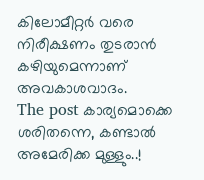കിലോമീറ്റർ വരെ നിരീക്ഷണം തുടരാൻ കഴിയുമെന്നാണ് അവകാശവാദം.
The post കാര്യമൊക്കെ ശരിതന്നെ, കണ്ടാൽ അമേരിക്ക മുള്ളും..!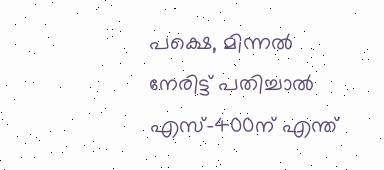പക്ഷെ, മിന്നൽ നേരിട്ട് പതിച്ചാൽ എസ്-400ന് എന്ത്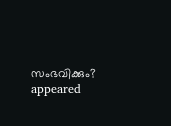സംഭവിക്കും? appeared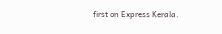first on Express Kerala.